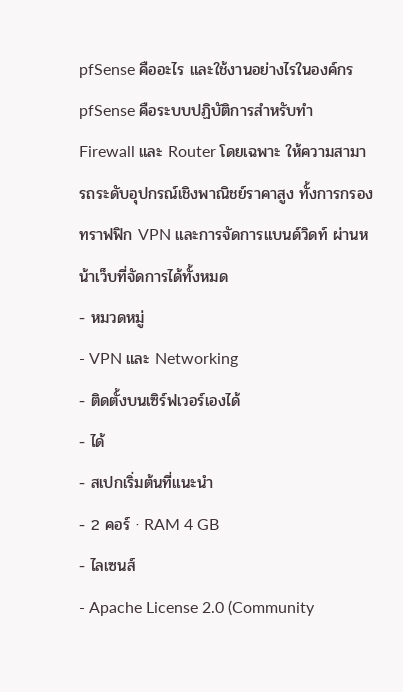pfSense คืออะไร และใช้งานอย่างไรในองค์กร
pfSense คือระบบปฏิบัติการสำหรับทำ Firewall และ Router โดยเฉพาะ ให้ความสามารถระดับอุปกรณ์เชิงพาณิชย์ราคาสูง ทั้งการกรองทราฟฟิก VPN และการจัดการแบนด์วิดท์ ผ่านหน้าเว็บที่จัดการได้ทั้งหมด
- หมวดหมู่
- VPN และ Networking
- ติดตั้งบนเซิร์ฟเวอร์เองได้
- ได้
- สเปกเริ่มต้นที่แนะนำ
- 2 คอร์ · RAM 4 GB
- ไลเซนส์
- Apache License 2.0 (Community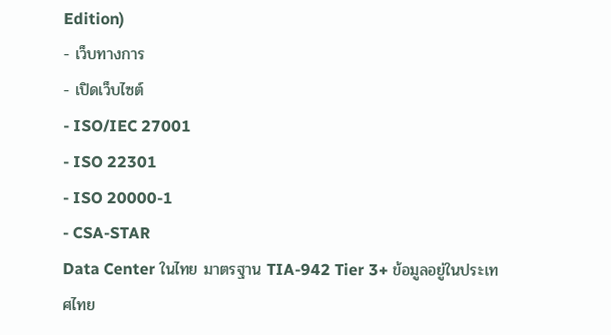Edition)
- เว็บทางการ
- เปิดเว็บไซต์
- ISO/IEC 27001
- ISO 22301
- ISO 20000-1
- CSA-STAR
Data Center ในไทย มาตรฐาน TIA-942 Tier 3+ ข้อมูลอยู่ในประเทศไทย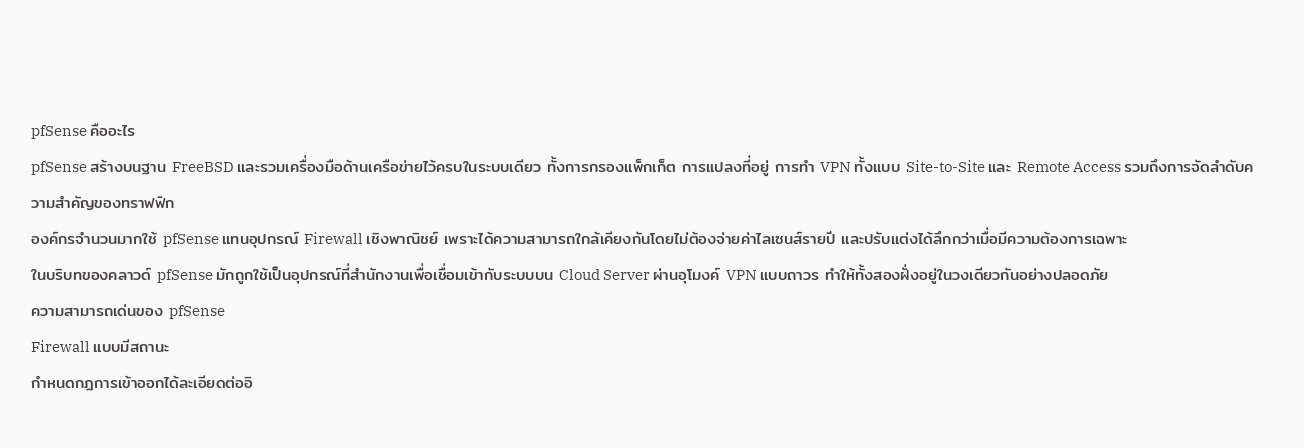pfSense คืออะไร
pfSense สร้างบนฐาน FreeBSD และรวมเครื่องมือด้านเครือข่ายไว้ครบในระบบเดียว ทั้งการกรองแพ็กเก็ต การแปลงที่อยู่ การทำ VPN ทั้งแบบ Site-to-Site และ Remote Access รวมถึงการจัดลำดับความสำคัญของทราฟฟิก
องค์กรจำนวนมากใช้ pfSense แทนอุปกรณ์ Firewall เชิงพาณิชย์ เพราะได้ความสามารถใกล้เคียงกันโดยไม่ต้องจ่ายค่าไลเซนส์รายปี และปรับแต่งได้ลึกกว่าเมื่อมีความต้องการเฉพาะ
ในบริบทของคลาวด์ pfSense มักถูกใช้เป็นอุปกรณ์ที่สำนักงานเพื่อเชื่อมเข้ากับระบบบน Cloud Server ผ่านอุโมงค์ VPN แบบถาวร ทำให้ทั้งสองฝั่งอยู่ในวงเดียวกันอย่างปลอดภัย
ความสามารถเด่นของ pfSense
Firewall แบบมีสถานะ
กำหนดกฎการเข้าออกได้ละเอียดต่ออิ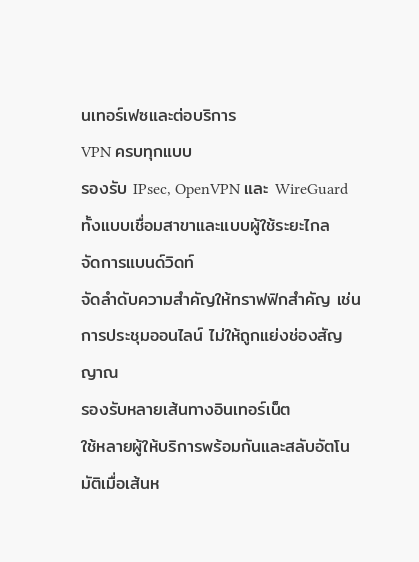นเทอร์เฟซและต่อบริการ
VPN ครบทุกแบบ
รองรับ IPsec, OpenVPN และ WireGuard ทั้งแบบเชื่อมสาขาและแบบผู้ใช้ระยะไกล
จัดการแบนด์วิดท์
จัดลำดับความสำคัญให้ทราฟฟิกสำคัญ เช่น การประชุมออนไลน์ ไม่ให้ถูกแย่งช่องสัญญาณ
รองรับหลายเส้นทางอินเทอร์เน็ต
ใช้หลายผู้ให้บริการพร้อมกันและสลับอัตโนมัติเมื่อเส้นห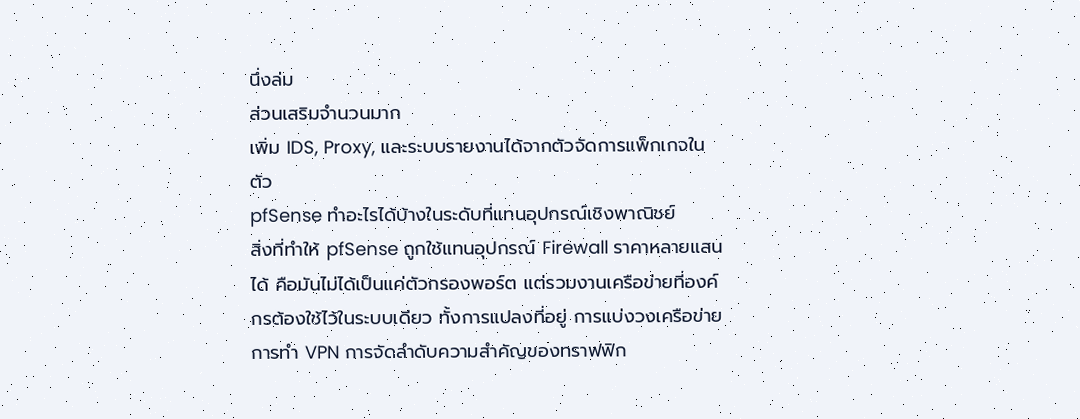นึ่งล่ม
ส่วนเสริมจำนวนมาก
เพิ่ม IDS, Proxy, และระบบรายงานได้จากตัวจัดการแพ็กเกจในตัว
pfSense ทำอะไรได้บ้างในระดับที่แทนอุปกรณ์เชิงพาณิชย์
สิ่งที่ทำให้ pfSense ถูกใช้แทนอุปกรณ์ Firewall ราคาหลายแสนได้ คือมันไม่ได้เป็นแค่ตัวกรองพอร์ต แต่รวมงานเครือข่ายที่องค์กรต้องใช้ไว้ในระบบเดียว ทั้งการแปลงที่อยู่ การแบ่งวงเครือข่าย การทำ VPN การจัดลำดับความสำคัญของทราฟฟิก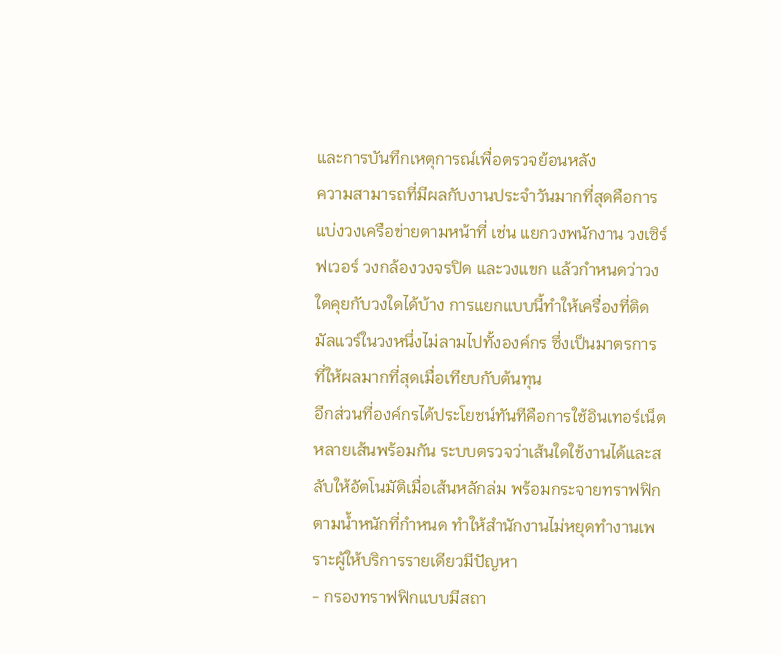และการบันทึกเหตุการณ์เพื่อตรวจย้อนหลัง
ความสามารถที่มีผลกับงานประจำวันมากที่สุดคือการแบ่งวงเครือข่ายตามหน้าที่ เช่น แยกวงพนักงาน วงเซิร์ฟเวอร์ วงกล้องวงจรปิด และวงแขก แล้วกำหนดว่าวงใดคุยกับวงใดได้บ้าง การแยกแบบนี้ทำให้เครื่องที่ติดมัลแวร์ในวงหนึ่งไม่ลามไปทั้งองค์กร ซึ่งเป็นมาตรการที่ให้ผลมากที่สุดเมื่อเทียบกับต้นทุน
อีกส่วนที่องค์กรได้ประโยชน์ทันทีคือการใช้อินเทอร์เน็ตหลายเส้นพร้อมกัน ระบบตรวจว่าเส้นใดใช้งานได้และสลับให้อัตโนมัติเมื่อเส้นหลักล่ม พร้อมกระจายทราฟฟิกตามน้ำหนักที่กำหนด ทำให้สำนักงานไม่หยุดทำงานเพราะผู้ให้บริการรายเดียวมีปัญหา
- กรองทราฟฟิกแบบมีสถา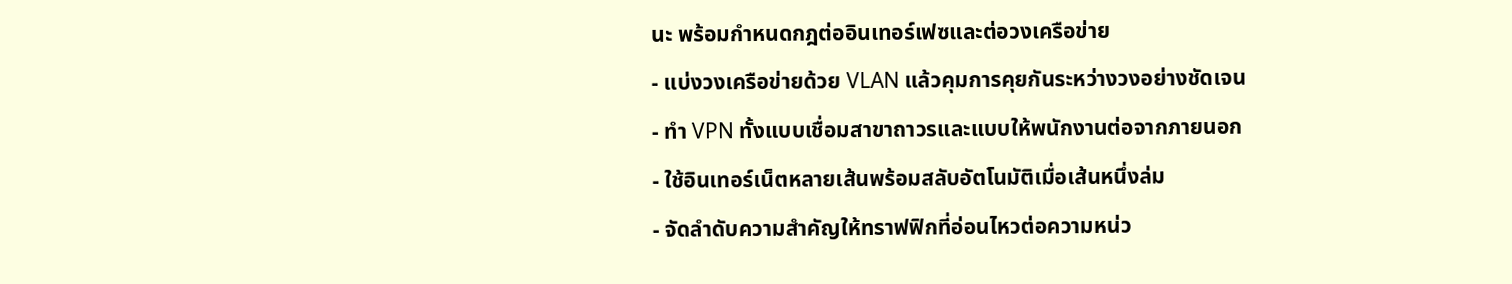นะ พร้อมกำหนดกฎต่ออินเทอร์เฟซและต่อวงเครือข่าย
- แบ่งวงเครือข่ายด้วย VLAN แล้วคุมการคุยกันระหว่างวงอย่างชัดเจน
- ทำ VPN ทั้งแบบเชื่อมสาขาถาวรและแบบให้พนักงานต่อจากภายนอก
- ใช้อินเทอร์เน็ตหลายเส้นพร้อมสลับอัตโนมัติเมื่อเส้นหนึ่งล่ม
- จัดลำดับความสำคัญให้ทราฟฟิกที่อ่อนไหวต่อความหน่ว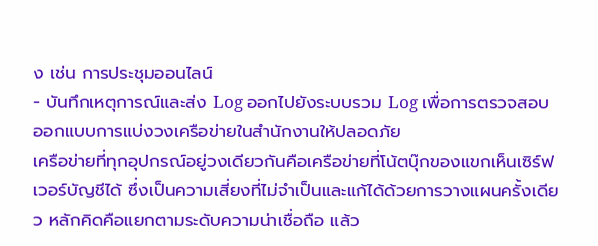ง เช่น การประชุมออนไลน์
- บันทึกเหตุการณ์และส่ง Log ออกไปยังระบบรวม Log เพื่อการตรวจสอบ
ออกแบบการแบ่งวงเครือข่ายในสำนักงานให้ปลอดภัย
เครือข่ายที่ทุกอุปกรณ์อยู่วงเดียวกันคือเครือข่ายที่โน้ตบุ๊กของแขกเห็นเซิร์ฟเวอร์บัญชีได้ ซึ่งเป็นความเสี่ยงที่ไม่จำเป็นและแก้ได้ด้วยการวางแผนครั้งเดียว หลักคิดคือแยกตามระดับความน่าเชื่อถือ แล้ว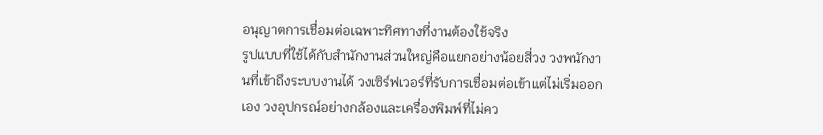อนุญาตการเชื่อมต่อเฉพาะทิศทางที่งานต้องใช้จริง
รูปแบบที่ใช้ได้กับสำนักงานส่วนใหญ่คือแยกอย่างน้อยสี่วง วงพนักงานที่เข้าถึงระบบงานได้ วงเซิร์ฟเวอร์ที่รับการเชื่อมต่อเข้าแต่ไม่เริ่มออกเอง วงอุปกรณ์อย่างกล้องและเครื่องพิมพ์ที่ไม่คว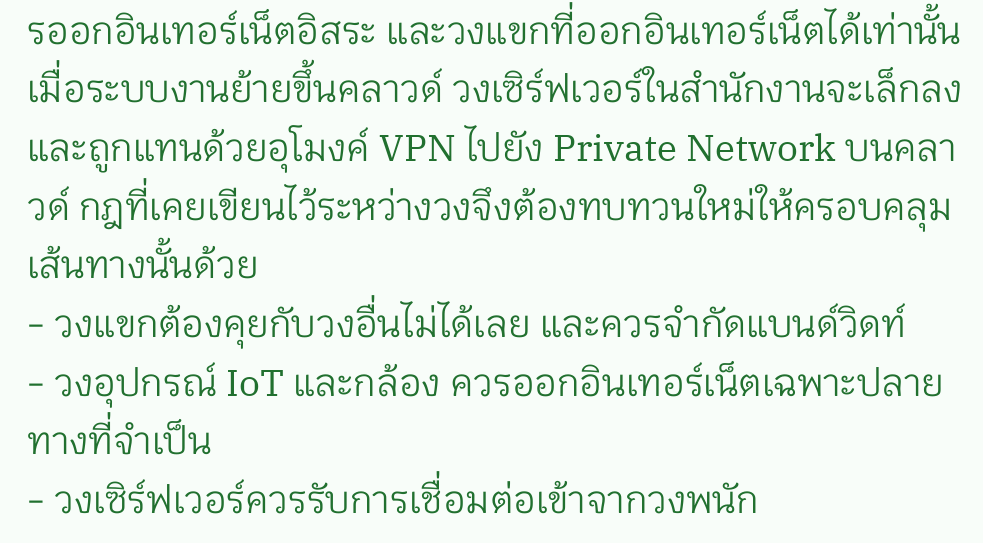รออกอินเทอร์เน็ตอิสระ และวงแขกที่ออกอินเทอร์เน็ตได้เท่านั้น
เมื่อระบบงานย้ายขึ้นคลาวด์ วงเซิร์ฟเวอร์ในสำนักงานจะเล็กลงและถูกแทนด้วยอุโมงค์ VPN ไปยัง Private Network บนคลาวด์ กฎที่เคยเขียนไว้ระหว่างวงจึงต้องทบทวนใหม่ให้ครอบคลุมเส้นทางนั้นด้วย
- วงแขกต้องคุยกับวงอื่นไม่ได้เลย และควรจำกัดแบนด์วิดท์
- วงอุปกรณ์ IoT และกล้อง ควรออกอินเทอร์เน็ตเฉพาะปลายทางที่จำเป็น
- วงเซิร์ฟเวอร์ควรรับการเชื่อมต่อเข้าจากวงพนัก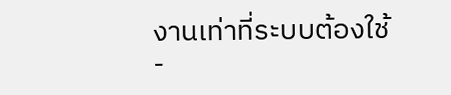งานเท่าที่ระบบต้องใช้
-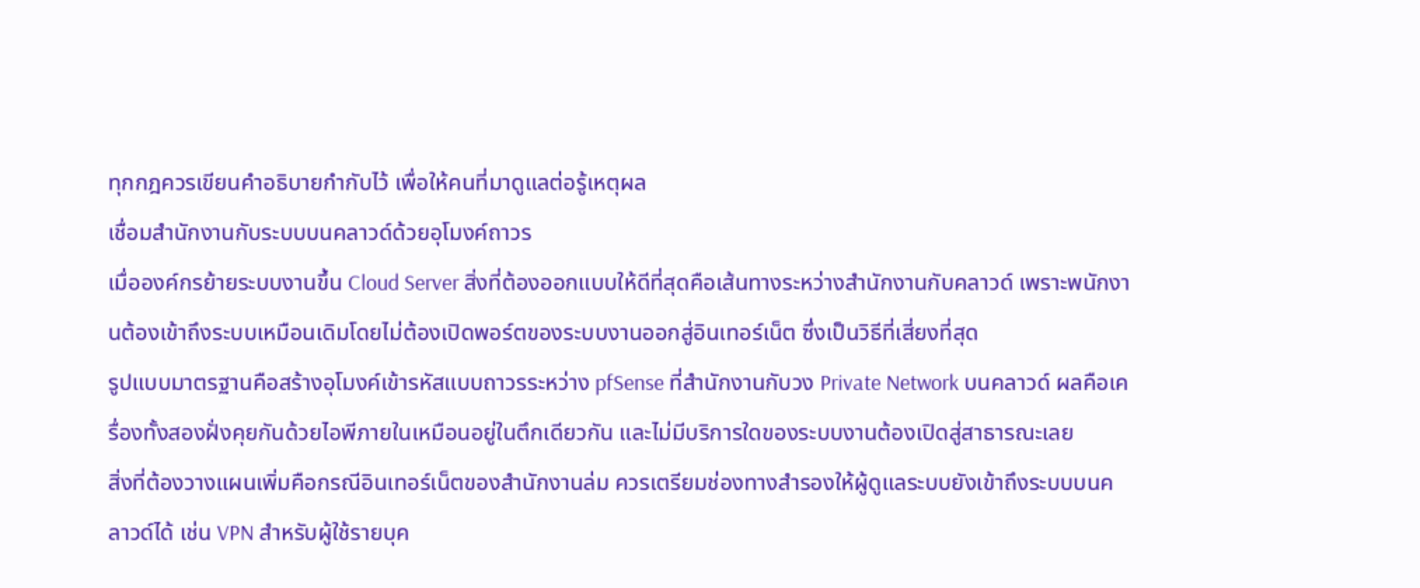ทุกกฎควรเขียนคำอธิบายกำกับไว้ เพื่อให้คนที่มาดูแลต่อรู้เหตุผล
เชื่อมสำนักงานกับระบบบนคลาวด์ด้วยอุโมงค์ถาวร
เมื่อองค์กรย้ายระบบงานขึ้น Cloud Server สิ่งที่ต้องออกแบบให้ดีที่สุดคือเส้นทางระหว่างสำนักงานกับคลาวด์ เพราะพนักงานต้องเข้าถึงระบบเหมือนเดิมโดยไม่ต้องเปิดพอร์ตของระบบงานออกสู่อินเทอร์เน็ต ซึ่งเป็นวิธีที่เสี่ยงที่สุด
รูปแบบมาตรฐานคือสร้างอุโมงค์เข้ารหัสแบบถาวรระหว่าง pfSense ที่สำนักงานกับวง Private Network บนคลาวด์ ผลคือเครื่องทั้งสองฝั่งคุยกันด้วยไอพีภายในเหมือนอยู่ในตึกเดียวกัน และไม่มีบริการใดของระบบงานต้องเปิดสู่สาธารณะเลย
สิ่งที่ต้องวางแผนเพิ่มคือกรณีอินเทอร์เน็ตของสำนักงานล่ม ควรเตรียมช่องทางสำรองให้ผู้ดูแลระบบยังเข้าถึงระบบบนคลาวด์ได้ เช่น VPN สำหรับผู้ใช้รายบุค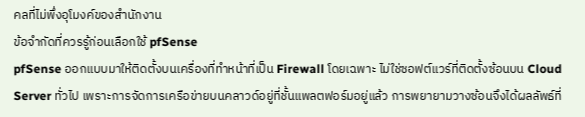คลที่ไม่พึ่งอุโมงค์ของสำนักงาน
ข้อจำกัดที่ควรรู้ก่อนเลือกใช้ pfSense
pfSense ออกแบบมาให้ติดตั้งบนเครื่องที่ทำหน้าที่เป็น Firewall โดยเฉพาะ ไม่ใช่ซอฟต์แวร์ที่ติดตั้งซ้อนบน Cloud Server ทั่วไป เพราะการจัดการเครือข่ายบนคลาวด์อยู่ที่ชั้นแพลตฟอร์มอยู่แล้ว การพยายามวางซ้อนจึงได้ผลลัพธ์ที่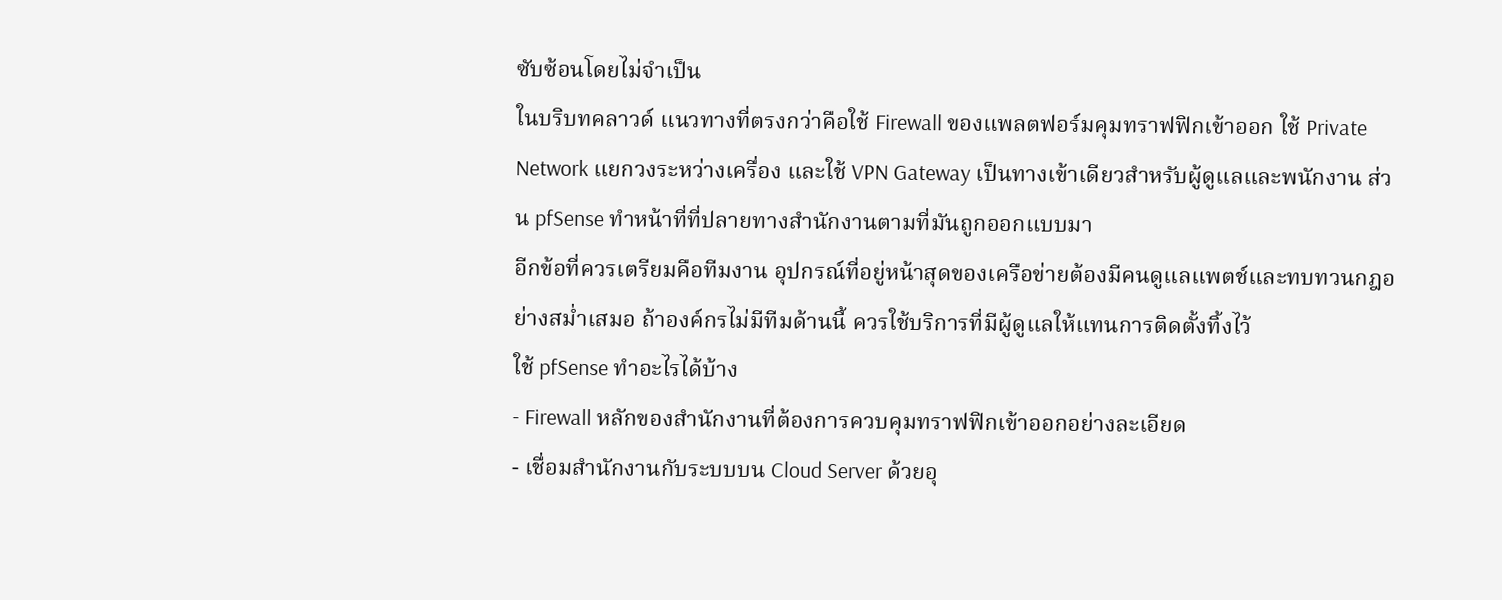ซับซ้อนโดยไม่จำเป็น
ในบริบทคลาวด์ แนวทางที่ตรงกว่าคือใช้ Firewall ของแพลตฟอร์มคุมทราฟฟิกเข้าออก ใช้ Private Network แยกวงระหว่างเครื่อง และใช้ VPN Gateway เป็นทางเข้าเดียวสำหรับผู้ดูแลและพนักงาน ส่วน pfSense ทำหน้าที่ที่ปลายทางสำนักงานตามที่มันถูกออกแบบมา
อีกข้อที่ควรเตรียมคือทีมงาน อุปกรณ์ที่อยู่หน้าสุดของเครือข่ายต้องมีคนดูแลแพตช์และทบทวนกฎอย่างสม่ำเสมอ ถ้าองค์กรไม่มีทีมด้านนี้ ควรใช้บริการที่มีผู้ดูแลให้แทนการติดตั้งทิ้งไว้
ใช้ pfSense ทำอะไรได้บ้าง
- Firewall หลักของสำนักงานที่ต้องการควบคุมทราฟฟิกเข้าออกอย่างละเอียด
- เชื่อมสำนักงานกับระบบบน Cloud Server ด้วยอุ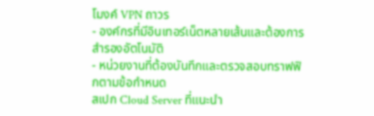โมงค์ VPN ถาวร
- องค์กรที่มีอินเทอร์เน็ตหลายเส้นและต้องการสำรองอัตโนมัติ
- หน่วยงานที่ต้องบันทึกและตรวจสอบทราฟฟิกตามข้อกำหนด
สเปก Cloud Server ที่แนะนำ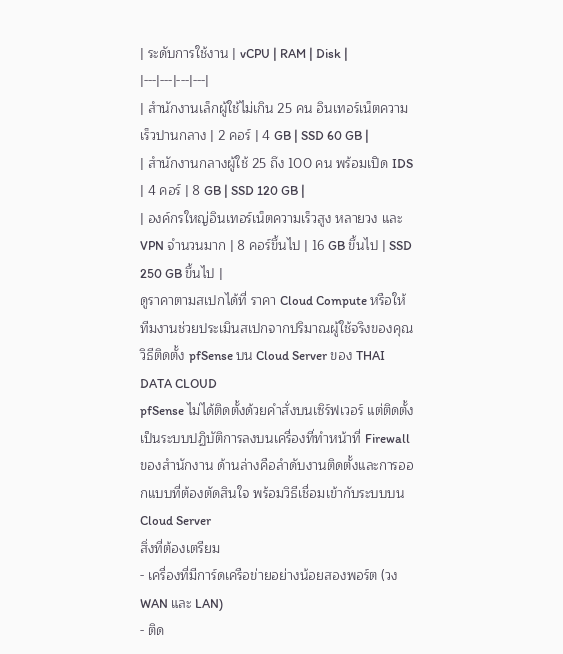| ระดับการใช้งาน | vCPU | RAM | Disk |
|---|---|---|---|
| สำนักงานเล็กผู้ใช้ไม่เกิน 25 คน อินเทอร์เน็ตความเร็วปานกลาง | 2 คอร์ | 4 GB | SSD 60 GB |
| สำนักงานกลางผู้ใช้ 25 ถึง 100 คน พร้อมเปิด IDS | 4 คอร์ | 8 GB | SSD 120 GB |
| องค์กรใหญ่อินเทอร์เน็ตความเร็วสูง หลายวง และ VPN จำนวนมาก | 8 คอร์ขึ้นไป | 16 GB ขึ้นไป | SSD 250 GB ขึ้นไป |
ดูราคาตามสเปกได้ที่ ราคา Cloud Compute หรือให้ทีมงานช่วยประเมินสเปกจากปริมาณผู้ใช้จริงของคุณ
วิธีติดตั้ง pfSense บน Cloud Server ของ THAI DATA CLOUD
pfSense ไม่ได้ติดตั้งด้วยคำสั่งบนเซิร์ฟเวอร์ แต่ติดตั้งเป็นระบบปฏิบัติการลงบนเครื่องที่ทำหน้าที่ Firewall ของสำนักงาน ด้านล่างคือลำดับงานติดตั้งและการออกแบบที่ต้องตัดสินใจ พร้อมวิธีเชื่อมเข้ากับระบบบน Cloud Server
สิ่งที่ต้องเตรียม
- เครื่องที่มีการ์ดเครือข่ายอย่างน้อยสองพอร์ต (วง WAN และ LAN)
- ติด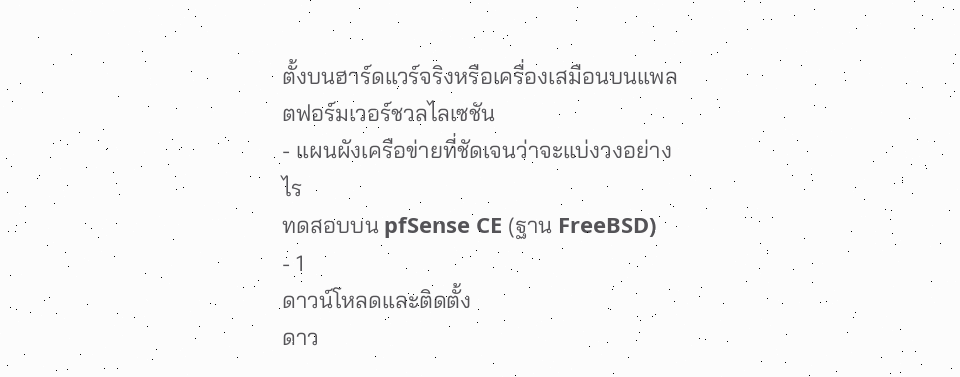ตั้งบนฮาร์ดแวร์จริงหรือเครื่องเสมือนบนแพลตฟอร์มเวอร์ชวลไลเซชัน
- แผนผังเครือข่ายที่ชัดเจนว่าจะแบ่งวงอย่างไร
ทดสอบบน pfSense CE (ฐาน FreeBSD)
- 1
ดาวน์โหลดและติดตั้ง
ดาว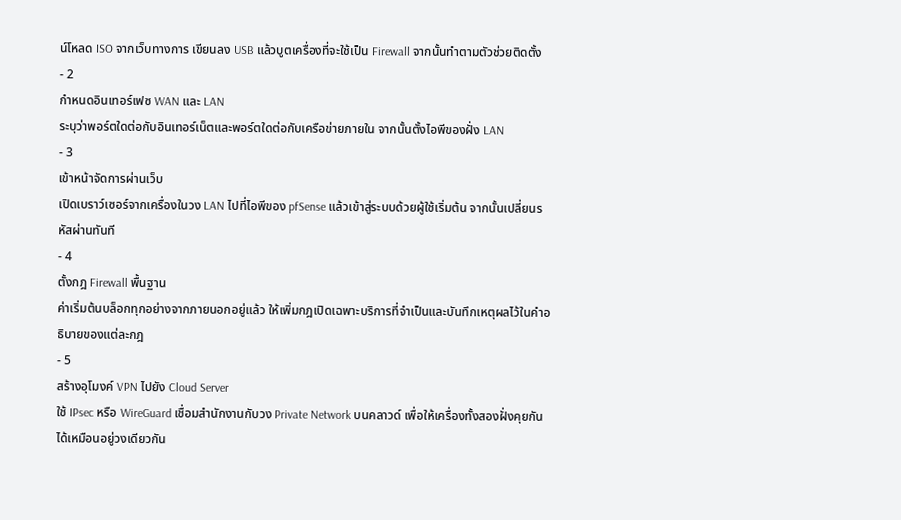น์โหลด ISO จากเว็บทางการ เขียนลง USB แล้วบูตเครื่องที่จะใช้เป็น Firewall จากนั้นทำตามตัวช่วยติดตั้ง
- 2
กำหนดอินเทอร์เฟซ WAN และ LAN
ระบุว่าพอร์ตใดต่อกับอินเทอร์เน็ตและพอร์ตใดต่อกับเครือข่ายภายใน จากนั้นตั้งไอพีของฝั่ง LAN
- 3
เข้าหน้าจัดการผ่านเว็บ
เปิดเบราว์เซอร์จากเครื่องในวง LAN ไปที่ไอพีของ pfSense แล้วเข้าสู่ระบบด้วยผู้ใช้เริ่มต้น จากนั้นเปลี่ยนรหัสผ่านทันที
- 4
ตั้งกฎ Firewall พื้นฐาน
ค่าเริ่มต้นบล็อกทุกอย่างจากภายนอกอยู่แล้ว ให้เพิ่มกฎเปิดเฉพาะบริการที่จำเป็นและบันทึกเหตุผลไว้ในคำอธิบายของแต่ละกฎ
- 5
สร้างอุโมงค์ VPN ไปยัง Cloud Server
ใช้ IPsec หรือ WireGuard เชื่อมสำนักงานกับวง Private Network บนคลาวด์ เพื่อให้เครื่องทั้งสองฝั่งคุยกันได้เหมือนอยู่วงเดียวกัน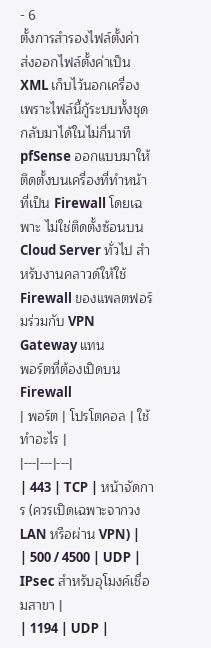- 6
ตั้งการสำรองไฟล์ตั้งค่า
ส่งออกไฟล์ตั้งค่าเป็น XML เก็บไว้นอกเครื่อง เพราะไฟล์นี้กู้ระบบทั้งชุดกลับมาได้ในไม่กี่นาที
pfSense ออกแบบมาให้ติดตั้งบนเครื่องที่ทำหน้าที่เป็น Firewall โดยเฉพาะ ไม่ใช่ติดตั้งซ้อนบน Cloud Server ทั่วไป สำหรับงานคลาวด์ให้ใช้ Firewall ของแพลตฟอร์มร่วมกับ VPN Gateway แทน
พอร์ตที่ต้องเปิดบน Firewall
| พอร์ต | โปรโตคอล | ใช้ทำอะไร |
|---|---|---|
| 443 | TCP | หน้าจัดการ (ควรเปิดเฉพาะจากวง LAN หรือผ่าน VPN) |
| 500 / 4500 | UDP | IPsec สำหรับอุโมงค์เชื่อมสาขา |
| 1194 | UDP |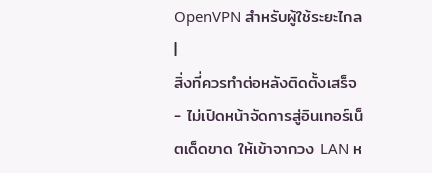OpenVPN สำหรับผู้ใช้ระยะไกล |
สิ่งที่ควรทำต่อหลังติดตั้งเสร็จ
- ไม่เปิดหน้าจัดการสู่อินเทอร์เน็ตเด็ดขาด ให้เข้าจากวง LAN ห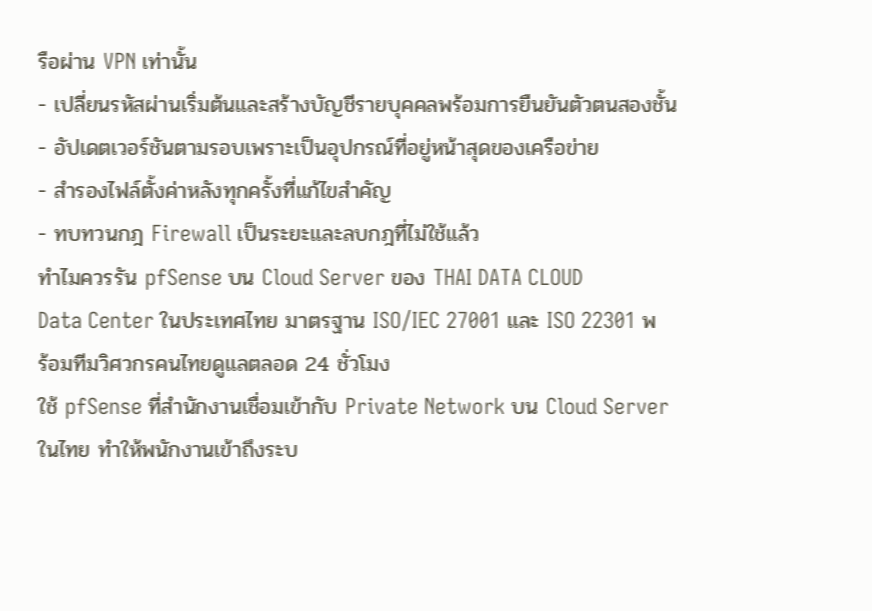รือผ่าน VPN เท่านั้น
- เปลี่ยนรหัสผ่านเริ่มต้นและสร้างบัญชีรายบุคคลพร้อมการยืนยันตัวตนสองชั้น
- อัปเดตเวอร์ชันตามรอบเพราะเป็นอุปกรณ์ที่อยู่หน้าสุดของเครือข่าย
- สำรองไฟล์ตั้งค่าหลังทุกครั้งที่แก้ไขสำคัญ
- ทบทวนกฎ Firewall เป็นระยะและลบกฎที่ไม่ใช้แล้ว
ทำไมควรรัน pfSense บน Cloud Server ของ THAI DATA CLOUD
Data Center ในประเทศไทย มาตรฐาน ISO/IEC 27001 และ ISO 22301 พร้อมทีมวิศวกรคนไทยดูแลตลอด 24 ชั่วโมง
ใช้ pfSense ที่สำนักงานเชื่อมเข้ากับ Private Network บน Cloud Server ในไทย ทำให้พนักงานเข้าถึงระบ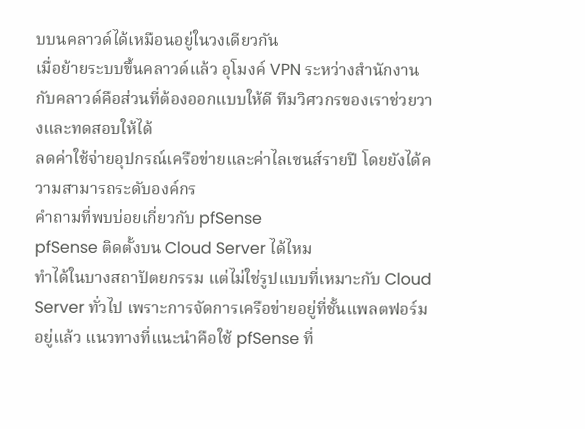บบนคลาวด์ได้เหมือนอยู่ในวงเดียวกัน
เมื่อย้ายระบบขึ้นคลาวด์แล้ว อุโมงค์ VPN ระหว่างสำนักงานกับคลาวด์คือส่วนที่ต้องออกแบบให้ดี ทีมวิศวกรของเราช่วยวางและทดสอบให้ได้
ลดค่าใช้จ่ายอุปกรณ์เครือข่ายและค่าไลเซนส์รายปี โดยยังได้ความสามารถระดับองค์กร
คำถามที่พบบ่อยเกี่ยวกับ pfSense
pfSense ติดตั้งบน Cloud Server ได้ไหม
ทำได้ในบางสถาปัตยกรรม แต่ไม่ใช่รูปแบบที่เหมาะกับ Cloud Server ทั่วไป เพราะการจัดการเครือข่ายอยู่ที่ชั้นแพลตฟอร์มอยู่แล้ว แนวทางที่แนะนำคือใช้ pfSense ที่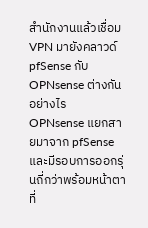สำนักงานแล้วเชื่อม VPN มายังคลาวด์
pfSense กับ OPNsense ต่างกันอย่างไร
OPNsense แยกสายมาจาก pfSense และมีรอบการออกรุ่นถี่กว่าพร้อมหน้าตาที่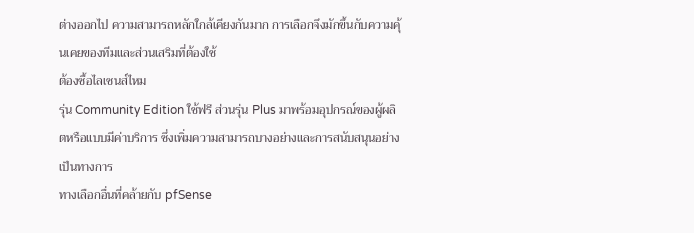ต่างออกไป ความสามารถหลักใกล้เคียงกันมาก การเลือกจึงมักขึ้นกับความคุ้นเคยของทีมและส่วนเสริมที่ต้องใช้
ต้องซื้อไลเซนส์ไหม
รุ่น Community Edition ใช้ฟรี ส่วนรุ่น Plus มาพร้อมอุปกรณ์ของผู้ผลิตหรือแบบมีค่าบริการ ซึ่งเพิ่มความสามารถบางอย่างและการสนับสนุนอย่างเป็นทางการ
ทางเลือกอื่นที่คล้ายกับ pfSense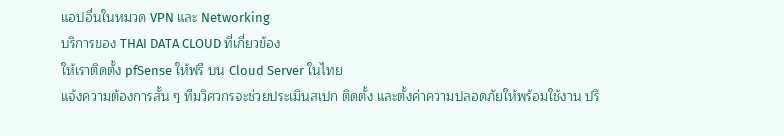แอปอื่นในหมวด VPN และ Networking
บริการของ THAI DATA CLOUD ที่เกี่ยวข้อง
ให้เราติดตั้ง pfSense ให้ฟรี บน Cloud Server ในไทย
แจ้งความต้องการสั้น ๆ ทีมวิศวกรจะช่วยประเมินสเปก ติดตั้ง และตั้งค่าความปลอดภัยให้พร้อมใช้งาน ปรึ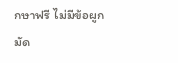กษาฟรี ไม่มีข้อผูกมัด